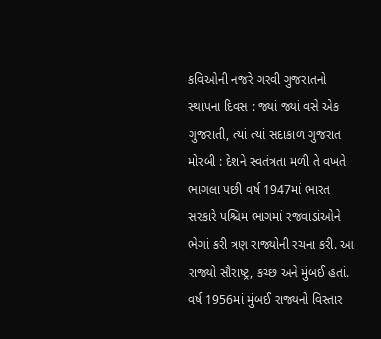કવિઓની નજરે ગરવી ગુજરાતનો સ્થાપના દિવસ : જ્યાં જ્યાં વસે એક ગુજરાતી, ત્યાં ત્યાં સદાકાળ ગુજરાત મોરબી : દેશને સ્વતંત્રતા મળી તે વખતે ભાગલા પછી વર્ષ 1947માં ભારત સરકારે પશ્ચિમ ભાગમાં રજવાડાંઓને ભેગાં કરી ત્રણ રાજ્યોની રચના કરી. આ રાજ્યો સૌરાષ્ટ્ર, કચ્છ અને મુંબઈ હતાં. વર્ષ 1956માં મુંબઈ રાજ્યનો વિસ્તાર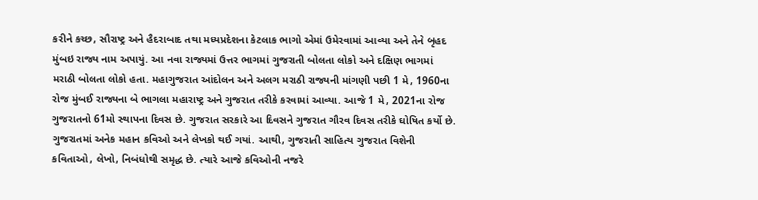કરીને કચ્છ, સૌરાષ્ટ્ર અને હૈદરાબાદ તથા મધ્યપ્રદેશના કેટલાક ભાગો એમાં ઉમેરવામાં આવ્યા અને તેને બૃહદ મુંબઇ રાજ્ય નામ અપાયું. આ નવા રાજ્યમાં ઉત્તર ભાગમાં ગુજરાતી બોલતા લોકો અને દક્ષિણ ભાગમાં મરાઠી બોલતા લોકો હતા. મહાગુજરાત આંદોલન અને અલગ મરાઠી રાજ્યની માંગણી પછી 1 મે, 1960ના રોજ મુંબઈ રાજ્યના બે ભાગલા મહારાષ્ટ્ર અને ગુજરાત તરીકે કરવામાં આવ્યા. આજે 1 મે, 2021ના રોજ ગુજરાતનો 61મો સ્થાપના દિવસ છે. ગુજરાત સરકારે આ દિવસને ગુજરાત ગૌરવ દિવસ તરીકે ઘોષિત કર્યો છે. ગુજરાતમાં અનેક મહાન કવિઓ અને લેખકો થઈ ગયાં. આથી, ગુજરાતી સાહિત્ય ગુજરાત વિશેની કવિતાઓ, લેખો, નિબંધોથી સમૃદ્ધ છે. ત્યારે આજે કવિઓની નજરે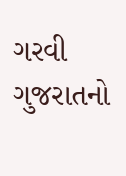ગરવી ગુજરાતનો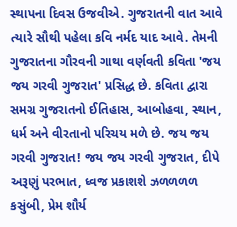સ્થાપના દિવસ ઉજવીએ. ગુજરાતની વાત આવે ત્યારે સૌથી પહેલા કવિ નર્મદ યાદ આવે. તેમની ગુજરાતના ગૌરવની ગાથા વર્ણવતી કવિતા 'જય જય ગરવી ગુજરાત' પ્રસિદ્ધ છે. કવિતા દ્વારા સમગ્ર ગુજરાતનો ઈતિહાસ, આબોહવા, સ્થાન, ધર્મ અને વીરતાનો પરિચય મળે છે. જય જય ગરવી ગુજરાત! જય જય ગરવી ગુજરાત, દીપે અરૂણું પરભાત, ધ્વજ પ્રકાશશે ઝળળળળ કસુંબી, પ્રેમ શૌર્ય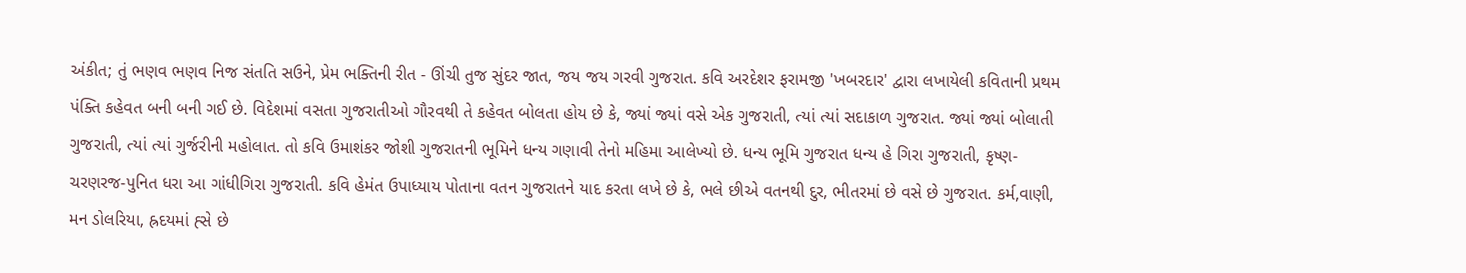અંકીત; તું ભણવ ભણવ નિજ સંતતિ સઉને, પ્રેમ ભક્તિની રીત - ઊંચી તુજ સુંદર જાત, જય જય ગરવી ગુજરાત. કવિ અરદેશર ફરામજી 'ખબરદાર' દ્વારા લખાયેલી કવિતાની પ્રથમ પંક્તિ કહેવત બની બની ગઈ છે. વિદેશમાં વસતા ગુજરાતીઓ ગૌરવથી તે કહેવત બોલતા હોય છે કે, જ્યાં જ્યાં વસે એક ગુજરાતી, ત્યાં ત્યાં સદાકાળ ગુજરાત. જ્યાં જ્યાં બોલાતી ગુજરાતી, ત્યાં ત્યાં ગુર્જરીની મહોલાત. તો કવિ ઉમાશંકર જોશી ગુજરાતની ભૂમિને ધન્ય ગણાવી તેનો મહિમા આલેખ્યો છે. ધન્ય ભૂમિ ગુજરાત ધન્ય હે ગિરા ગુજરાતી, કૃષ્ણ-ચરણરજ-પુનિત ધરા આ ગાંધીગિરા ગુજરાતી. કવિ હેમંત ઉપાધ્યાય પોતાના વતન ગુજરાતને યાદ કરતા લખે છે કે, ભલે છીએ વતનથી દુર, ભીતરમાં છે વસે છે ગુજરાત. કર્મ,વાણી, મન ડોલરિયા, હ્રદયમાં હ્સે છે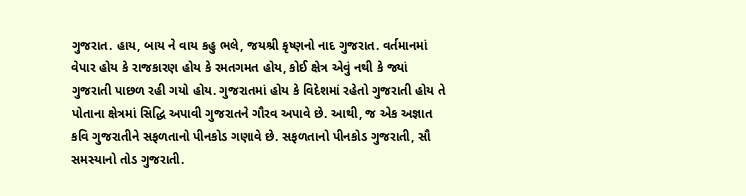ગુજરાત. હાય, બાય ને વાય કહુ ભલે, જયશ્રી કૃષ્ણનો નાદ ગુજરાત. વર્તમાનમાં વેપાર હોય કે રાજકારણ હોય કે રમતગમત હોય, કોઈ ક્ષેત્ર એવું નથી કે જ્યાં ગુજરાતી પાછળ રહી ગયો હોય. ગુજરાતમાં હોય કે વિદેશમાં રહેતો ગુજરાતી હોય તે પોતાના ક્ષેત્રમાં સિદ્ધિ અપાવી ગુજરાતને ગૌરવ અપાવે છે. આથી, જ એક અજ્ઞાત કવિ ગુજરાતીને સફળતાનો પીનકોડ ગણાવે છે. સફળતાનો પીનકોડ ગુજરાતી, સૌ સમસ્યાનો તોડ ગુજરાતી.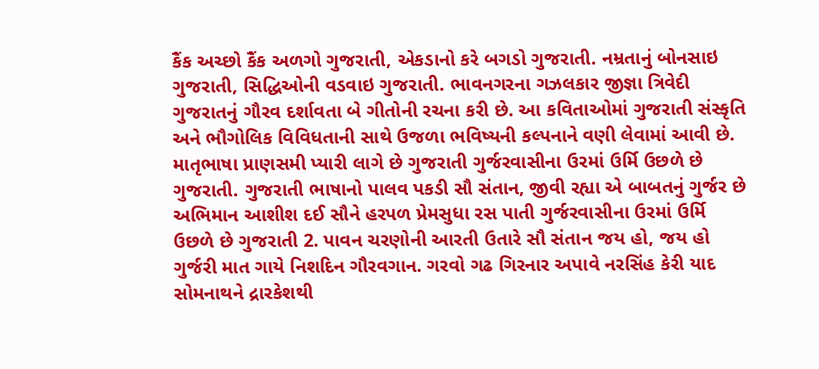કૈંક અચ્છો કૈંક અળગો ગુજરાતી, એકડાનો કરે બગડો ગુજરાતી. નમ્રતાનું બોનસાઇ ગુજરાતી, સિદ્ધિઓની વડવાઇ ગુજરાતી. ભાવનગરના ગઝલકાર જીજ્ઞા ત્રિવેદી ગુજરાતનું ગૌરવ દર્શાવતા બે ગીતોની રચના કરી છે. આ કવિતાઓમાં ગુજરાતી સંસ્કૃતિ અને ભૌગોલિક વિવિધતાની સાથે ઉજળા ભવિષ્યની કલ્પનાને વણી લેવામાં આવી છે. માતૃભાષા પ્રાણસમી પ્યારી લાગે છે ગુજરાતી ગુર્જરવાસીના ઉરમાં ઉર્મિ ઉછળે છે ગુજરાતી. ગુજરાતી ભાષાનો પાલવ પકડી સૌ સંતાન, જીવી રહ્યા એ બાબતનું ગુર્જર છે અભિમાન આશીશ દઈ સૌને હરપળ પ્રેમસુધા રસ પાતી ગુર્જરવાસીના ઉરમાં ઉર્મિ ઉછળે છે ગુજરાતી 2. પાવન ચરણોની આરતી ઉતારે સૌ સંતાન જય હો, જય હો ગુર્જરી માત ગાયે નિશદિન ગૌરવગાન. ગરવો ગઢ ગિરનાર અપાવે નરસિંહ કેરી યાદ સોમનાથને દ્રારકેશથી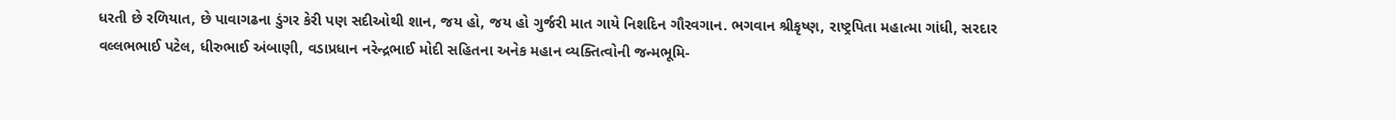ધરતી છે રળિયાત, છે પાવાગઢના ડુંગર કેરી પણ સદીઓથી શાન, જય હો, જય હો ગુર્જરી માત ગાયે નિશદિન ગૌરવગાન. ભગવાન શ્રીકૃષ્ણ, રાષ્ટ્રપિતા મહાત્મા ગાંધી, સરદાર વલ્લભભાઈ પટેલ, ધીરુભાઈ અંબાણી, વડાપ્રધાન નરેન્દ્રભાઈ મોદી સહિતના અનેક મહાન વ્યક્તિત્વોની જન્મભૂમિ-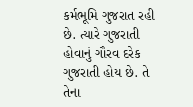કર્મભૂમિ ગુજરાત રહી છે. ત્યારે ગુજરાતી હોવાનું ગૌરવ દરેક ગુજરાતી હોય છે. તે તેના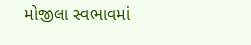મોજીલા સ્વભાવમાં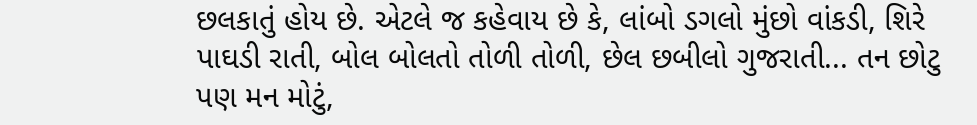છલકાતું હોય છે. એટલે જ કહેવાય છે કે, લાંબો ડગલો મુંછો વાંકડી, શિરે પાઘડી રાતી, બોલ બોલતો તોળી તોળી, છેલ છબીલો ગુજરાતી... તન છોટુ પણ મન મોટું,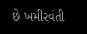છે ખમીરવંતી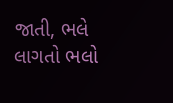જાતી, ભલે લાગતો ભલો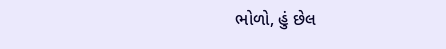ભોળો, હું છેલ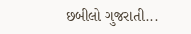છબીલો ગુજરાતી...